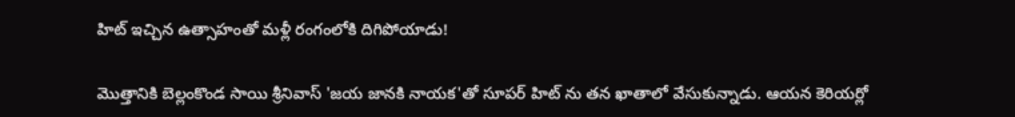హిట్ ఇచ్చిన ఉత్సాహంతో మళ్లీ రంగంలోకి దిగిపోయాడు!

మొత్తానికి బెల్లంకొండ సాయి శ్రీనివాస్ 'జయ జానకి నాయక'తో సూపర్ హిట్ ను తన ఖాతాలో వేసుకున్నాడు. ఆయన కెరియర్లో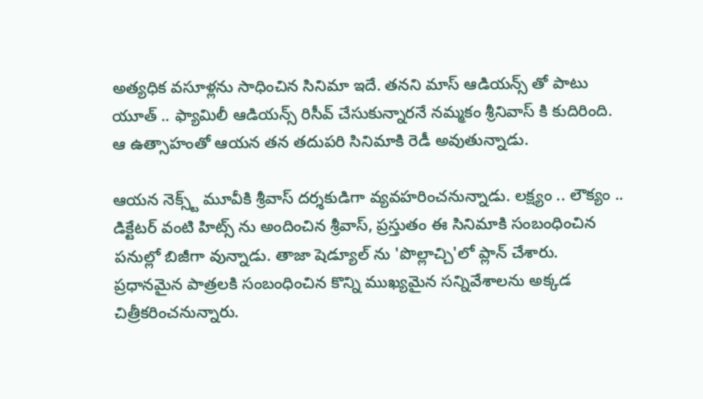అత్యధిక వసూళ్లను సాధించిన సినిమా ఇదే. తనని మాస్ ఆడియన్స్ తో పాటు యూత్ .. ఫ్యామిలీ ఆడియన్స్ రిసీవ్ చేసుకున్నారనే నమ్మకం శ్రీనివాస్ కి కుదిరింది. ఆ ఉత్సాహంతో ఆయన తన తదుపరి సినిమాకి రెడీ అవుతున్నాడు.

ఆయన నెక్స్ట్ మూవీకి శ్రీవాస్ దర్శకుడిగా వ్యవహరించనున్నాడు. లక్ష్యం .. లౌక్యం .. డిక్టేటర్ వంటి హిట్స్ ను అందించిన శ్రీవాస్, ప్రస్తుతం ఈ సినిమాకి సంబంధించిన పనుల్లో బిజీగా వున్నాడు. తాజా షెడ్యూల్ ను 'పొల్లాచ్చి'లో ప్లాన్ చేశారు. ప్రధానమైన పాత్రలకి సంబంధించిన కొన్ని ముఖ్యమైన సన్నివేశాలను అక్కడ చిత్రీకరించనున్నారు.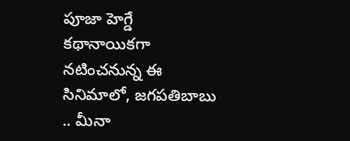పూజా హెగ్డే  కథానాయికగా నటించనున్న ఈ సినిమాలో, జగపతిబాబు .. మీనా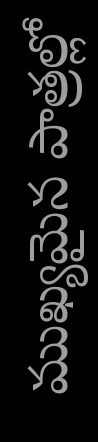ముఖ్యమైన పాత్రల్లో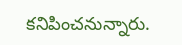కనిపించనున్నారు.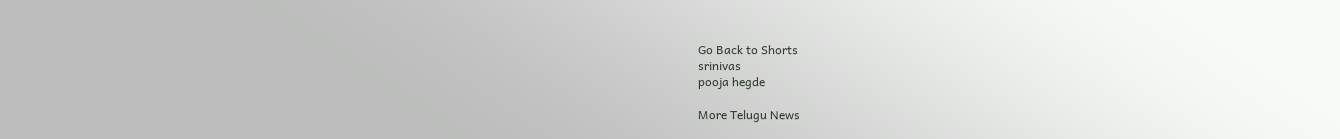Go Back to Shorts
srinivas
pooja hegde

More Telugu News